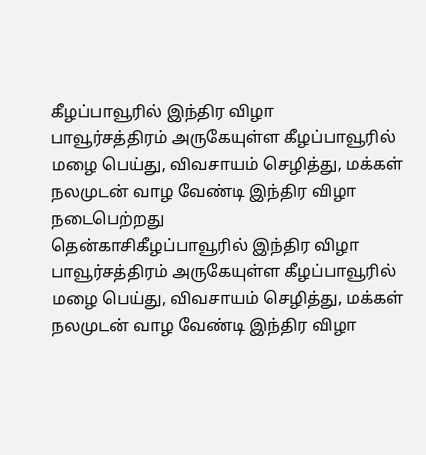கீழப்பாவூரில் இந்திர விழா
பாவூர்சத்திரம் அருகேயுள்ள கீழப்பாவூரில் மழை பெய்து, விவசாயம் செழித்து, மக்கள் நலமுடன் வாழ வேண்டி இந்திர விழா நடைபெற்றது
தென்காசிகீழப்பாவூரில் இந்திர விழா
பாவூர்சத்திரம் அருகேயுள்ள கீழப்பாவூரில் மழை பெய்து, விவசாயம் செழித்து, மக்கள் நலமுடன் வாழ வேண்டி இந்திர விழா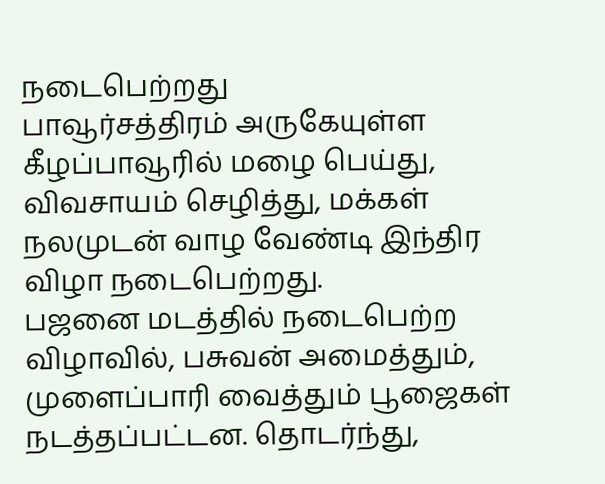நடைபெற்றது
பாவூர்சத்திரம் அருகேயுள்ள கீழப்பாவூரில் மழை பெய்து, விவசாயம் செழித்து, மக்கள் நலமுடன் வாழ வேண்டி இந்திர விழா நடைபெற்றது.
பஜனை மடத்தில் நடைபெற்ற விழாவில், பசுவன் அமைத்தும், முளைப்பாரி வைத்தும் பூஜைகள் நடத்தப்பட்டன. தொடர்ந்து,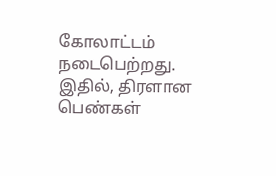கோலாட்டம் நடைபெற்றது. இதில், திரளான பெண்கள்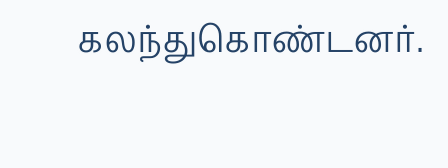கலந்துகொண்டனர்.